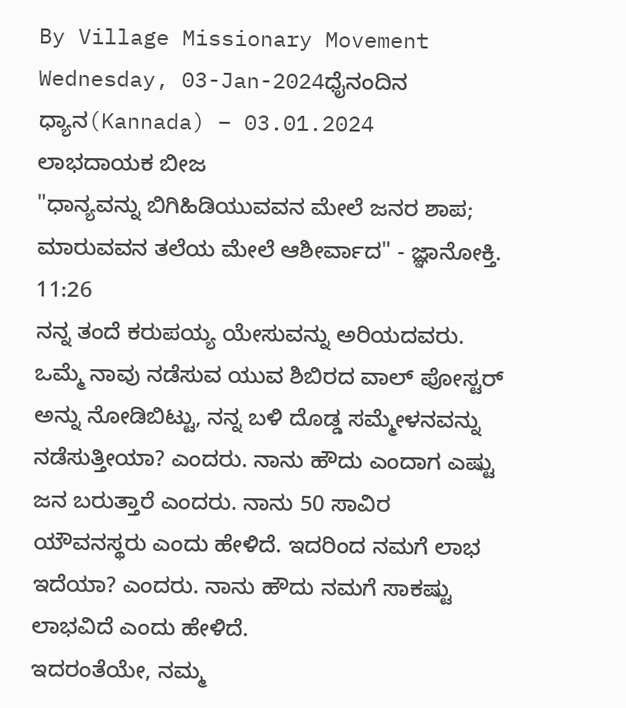By Village Missionary Movement
Wednesday, 03-Jan-2024ಧೈನಂದಿನ ಧ್ಯಾನ(Kannada) – 03.01.2024
ಲಾಭದಾಯಕ ಬೀಜ
"ಧಾನ್ಯವನ್ನು ಬಿಗಿಹಿಡಿಯುವವನ ಮೇಲೆ ಜನರ ಶಾಪ; ಮಾರುವವನ ತಲೆಯ ಮೇಲೆ ಆಶೀರ್ವಾದ" - ಜ್ಞಾನೋಕ್ತಿ. 11:26
ನನ್ನ ತಂದೆ ಕರುಪಯ್ಯ ಯೇಸುವನ್ನು ಅರಿಯದವರು. ಒಮ್ಮೆ ನಾವು ನಡೆಸುವ ಯುವ ಶಿಬಿರದ ವಾಲ್ ಪೋಸ್ಟರ್ ಅನ್ನು ನೋಡಿಬಿಟ್ಟು, ನನ್ನ ಬಳಿ ದೊಡ್ಡ ಸಮ್ಮೇಳನವನ್ನು ನಡೆಸುತ್ತೀಯಾ? ಎಂದರು. ನಾನು ಹೌದು ಎಂದಾಗ ಎಷ್ಟು ಜನ ಬರುತ್ತಾರೆ ಎಂದರು. ನಾನು 50 ಸಾವಿರ ಯೌವನಸ್ಥರು ಎಂದು ಹೇಳಿದೆ. ಇದರಿಂದ ನಮಗೆ ಲಾಭ ಇದೆಯಾ? ಎಂದರು. ನಾನು ಹೌದು ನಮಗೆ ಸಾಕಷ್ಟು ಲಾಭವಿದೆ ಎಂದು ಹೇಳಿದೆ.
ಇದರಂತೆಯೇ, ನಮ್ಮ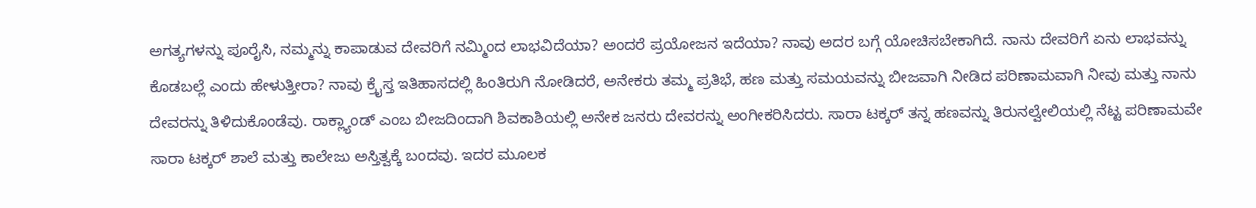ಅಗತ್ಯಗಳನ್ನು ಪೂರೈಸಿ, ನಮ್ಮನ್ನು ಕಾಪಾಡುವ ದೇವರಿಗೆ ನಮ್ಮಿಂದ ಲಾಭವಿದೆಯಾ? ಅಂದರೆ ಪ್ರಯೋಜನ ಇದೆಯಾ? ನಾವು ಅದರ ಬಗ್ಗೆ ಯೋಚಿಸಬೇಕಾಗಿದೆ. ನಾನು ದೇವರಿಗೆ ಏನು ಲಾಭವನ್ನು ಕೊಡಬಲ್ಲೆ ಎಂದು ಹೇಳುತ್ತೀರಾ? ನಾವು ಕ್ರೈಸ್ತ ಇತಿಹಾಸದಲ್ಲಿ ಹಿಂತಿರುಗಿ ನೋಡಿದರೆ, ಅನೇಕರು ತಮ್ಮ ಪ್ರತಿಭೆ, ಹಣ ಮತ್ತು ಸಮಯವನ್ನು ಬೀಜವಾಗಿ ನೀಡಿದ ಪರಿಣಾಮವಾಗಿ ನೀವು ಮತ್ತು ನಾನು ದೇವರನ್ನು ತಿಳಿದುಕೊಂಡೆವು. ರಾಕ್ಲ್ಯಾಂಡ್ ಎಂಬ ಬೀಜದಿಂದಾಗಿ ಶಿವಕಾಶಿಯಲ್ಲಿ ಅನೇಕ ಜನರು ದೇವರನ್ನು ಅಂಗೀಕರಿಸಿದರು. ಸಾರಾ ಟಕ್ಕರ್ ತನ್ನ ಹಣವನ್ನು ತಿರುನಲ್ವೇಲಿಯಲ್ಲಿ ನೆಟ್ಟ ಪರಿಣಾಮವೇ ಸಾರಾ ಟಕ್ಕರ್ ಶಾಲೆ ಮತ್ತು ಕಾಲೇಜು ಅಸ್ತಿತ್ವಕ್ಕೆ ಬಂದವು. ಇದರ ಮೂಲಕ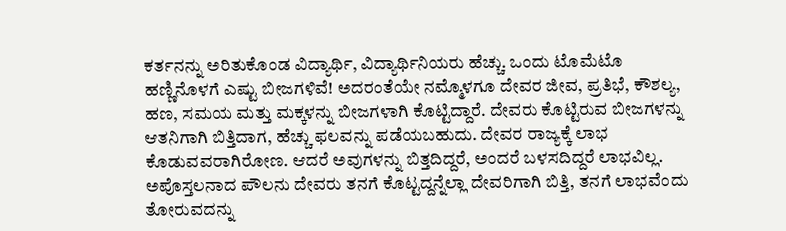ಕರ್ತನನ್ನು ಅರಿತುಕೊಂಡ ವಿದ್ಯಾರ್ಥಿ, ವಿದ್ಯಾರ್ಥಿನಿಯರು ಹೆಚ್ಚು. ಒಂದು ಟೊಮೆಟೊ ಹಣ್ಣಿನೊಳಗೆ ಎಷ್ಟು ಬೀಜಗಳಿವೆ! ಅದರಂತೆಯೇ ನಮ್ಮೊಳಗೂ ದೇವರ ಜೀವ, ಪ್ರತಿಭೆ, ಕೌಶಲ್ಯ, ಹಣ, ಸಮಯ ಮತ್ತು ಮಕ್ಕಳನ್ನು ಬೀಜಗಳಾಗಿ ಕೊಟ್ಟಿದ್ದಾರೆ. ದೇವರು ಕೊಟ್ಟಿರುವ ಬೀಜಗಳನ್ನು ಆತನಿಗಾಗಿ ಬಿತ್ತಿದಾಗ, ಹೆಚ್ಚು ಫಲವನ್ನು ಪಡೆಯಬಹುದು. ದೇವರ ರಾಜ್ಯಕ್ಕೆ ಲಾಭ ಕೊಡುವವರಾಗಿರೋಣ. ಆದರೆ ಅವುಗಳನ್ನು ಬಿತ್ತದಿದ್ದರೆ, ಅಂದರೆ ಬಳಸದಿದ್ದರೆ ಲಾಭವಿಲ್ಲ. ಅಪೊಸ್ತಲನಾದ ಪೌಲನು ದೇವರು ತನಗೆ ಕೊಟ್ಟದ್ದನ್ನೆಲ್ಲಾ ದೇವರಿಗಾಗಿ ಬಿತ್ತಿ, ತನಗೆ ಲಾಭವೆಂದು ತೋರುವದನ್ನು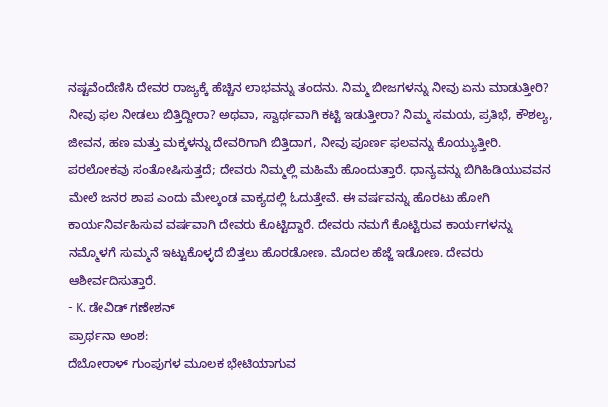ನಷ್ಟವೆಂದೆಣಿಸಿ ದೇವರ ರಾಜ್ಯಕ್ಕೆ ಹೆಚ್ಚಿನ ಲಾಭವನ್ನು ತಂದನು. ನಿಮ್ಮ ಬೀಜಗಳನ್ನು ನೀವು ಏನು ಮಾಡುತ್ತೀರಿ? ನೀವು ಫಲ ನೀಡಲು ಬಿತ್ತಿದ್ದೀರಾ? ಅಥವಾ, ಸ್ವಾರ್ಥವಾಗಿ ಕಟ್ಟಿ ಇಡುತ್ತೀರಾ? ನಿಮ್ಮ ಸಮಯ, ಪ್ರತಿಭೆ, ಕೌಶಲ್ಯ, ಜೀವನ, ಹಣ ಮತ್ತು ಮಕ್ಕಳನ್ನು ದೇವರಿಗಾಗಿ ಬಿತ್ತಿದಾಗ, ನೀವು ಪೂರ್ಣ ಫಲವನ್ನು ಕೊಯ್ಯುತ್ತೀರಿ. ಪರಲೋಕವು ಸಂತೋಷಿಸುತ್ತದೆ; ದೇವರು ನಿಮ್ಮಲ್ಲಿ ಮಹಿಮೆ ಹೊಂದುತ್ತಾರೆ. ಧಾನ್ಯವನ್ನು ಬಿಗಿಹಿಡಿಯುವವನ ಮೇಲೆ ಜನರ ಶಾಪ ಎಂದು ಮೇಲ್ಕಂಡ ವಾಕ್ಯದಲ್ಲಿ ಓದುತ್ತೇವೆ. ಈ ವರ್ಷವನ್ನು ಹೊರಟು ಹೋಗಿ ಕಾರ್ಯನಿರ್ವಹಿಸುವ ವರ್ಷವಾಗಿ ದೇವರು ಕೊಟ್ಟಿದ್ದಾರೆ. ದೇವರು ನಮಗೆ ಕೊಟ್ಟಿರುವ ಕಾರ್ಯಗಳನ್ನು ನಮ್ಮೊಳಗೆ ಸುಮ್ಮನೆ ಇಟ್ಟುಕೊಳ್ಳದೆ ಬಿತ್ತಲು ಹೊರಡೋಣ. ಮೊದಲ ಹೆಜ್ಜೆ ಇಡೋಣ. ದೇವರು ಆಶೀರ್ವದಿಸುತ್ತಾರೆ.
- K. ಡೇವಿಡ್ ಗಣೇಶನ್
ಪ್ರಾರ್ಥನಾ ಅಂಶ:
ದೆಬೋರಾಳ್ ಗುಂಪುಗಳ ಮೂಲಕ ಭೇಟಿಯಾಗುವ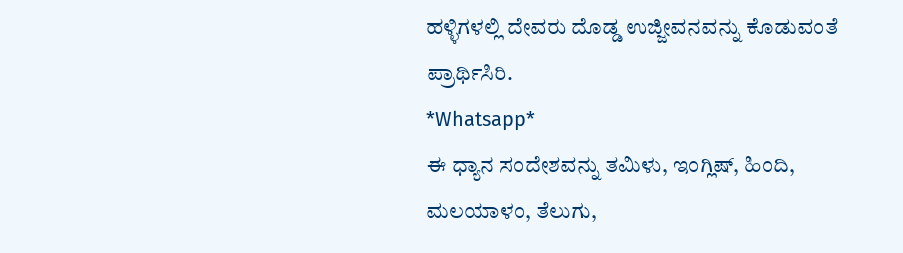ಹಳ್ಳಿಗಳಲ್ಲಿ ದೇವರು ದೊಡ್ಡ ಉಜ್ಜೀವನವನ್ನು ಕೊಡುವಂತೆ ಪ್ರಾರ್ಥಿಸಿರಿ.
*Whatsapp*
ಈ ಧ್ಯಾನ ಸಂದೇಶವನ್ನು ತಮಿಳು, ಇಂಗ್ಲಿಷ್, ಹಿಂದಿ, ಮಲಯಾಳಂ, ತೆಲುಗು,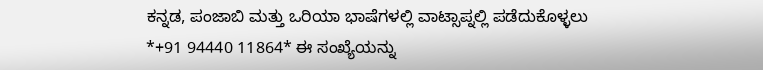ಕನ್ನಡ, ಪಂಜಾಬಿ ಮತ್ತು ಒರಿಯಾ ಭಾಷೆಗಳಲ್ಲಿ ವಾಟ್ಸಾಪ್ನಲ್ಲಿ ಪಡೆದುಕೊಳ್ಳಲು *+91 94440 11864* ಈ ಸಂಖ್ಯೆಯನ್ನು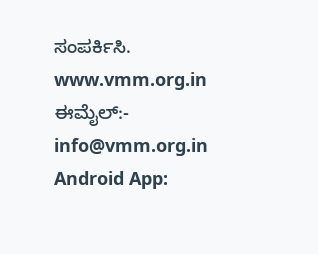ಸಂಪರ್ಕಿಸಿ.
www.vmm.org.in
ಈಮೈಲ್:- info@vmm.org.in
Android App: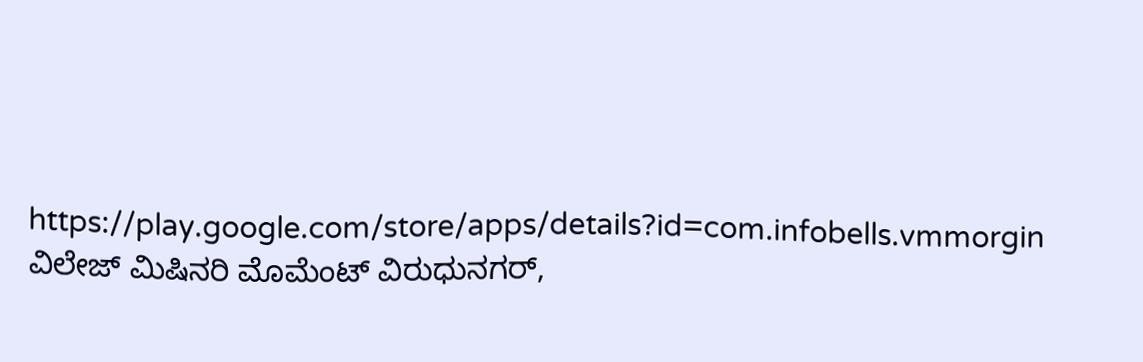https://play.google.com/store/apps/details?id=com.infobells.vmmorgin
ವಿಲೇಜ್ ಮಿಷಿನರಿ ಮೊಮೆಂಟ್ ವಿರುಧುನಗರ್,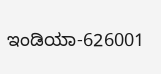ಇಂಡಿಯಾ-626001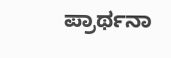ಪ್ರಾರ್ಥನಾ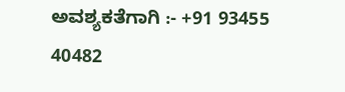ಅವಶ್ಯಕತೆಗಾಗಿ :- +91 93455 40482